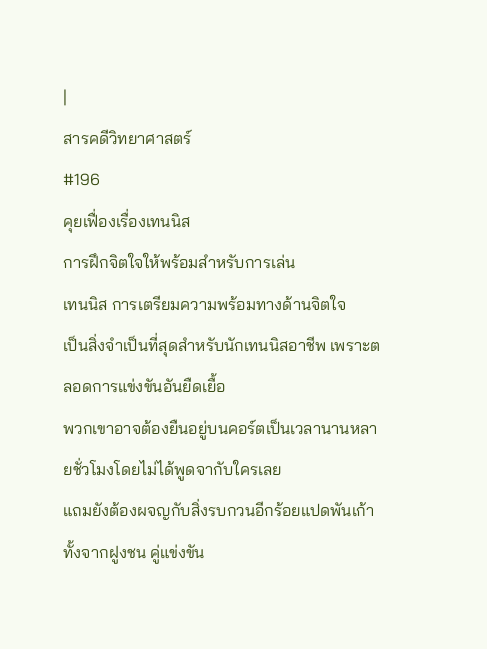|
สารคดีวิทยาศาสตร์
#196
คุยเฟื่องเรื่องเทนนิส
การฝึกจิตใจให้พร้อมสำหรับการเล่น
เทนนิส การเตรียมความพร้อมทางด้านจิตใจ
เป็นสิ่งจำเป็นที่สุดสำหรับนักเทนนิสอาชีพ เพราะตลอดการแข่งขันอันยืดเยื้อ
พวกเขาอาจต้องยืนอยู่บนคอร์ตเป็นเวลานานหลายชั่วโมงโดยไม่ได้พูดจากับใครเลย
แถมยังต้องผจญกับสิ่งรบกวนอีกร้อยแปดพันเก้า ทั้งจากฝูงชน คู่แข่งขัน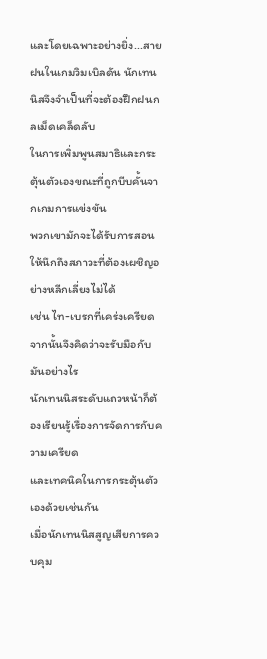และโดยเฉพาะอย่างยิ่ง...สายฝนในเกมวิมเบิลดัน นักเทนนิสจึงจำเป็นที่จะต้องฝึกฝนกลเม็ดเคล็ดลับ
ในการเพิ่มพูนสมาธิและกระตุ้นตัวเองขณะที่ถูกบีบคั้นจากเกมการแข่งขัน
พวกเขามักจะได้รับการสอนให้นึกถึงสภาวะที่ต้องเผชิญอย่างหลีกเลี่ยงไม่ได้
เช่น ไท-เบรกที่เคร่งเครียด จากนั้นจึงคิดว่าจะรับมือกับมันอย่างไร
นักเทนนิสระดับแถวหน้าก็ต้องเรียนรู้เรื่องการจัดการกับความเครียด
และเทคนิคในการกระตุ้นตัวเองด้วยเช่นกัน
เมื่อนักเทนนิสสูญเสียการควบคุม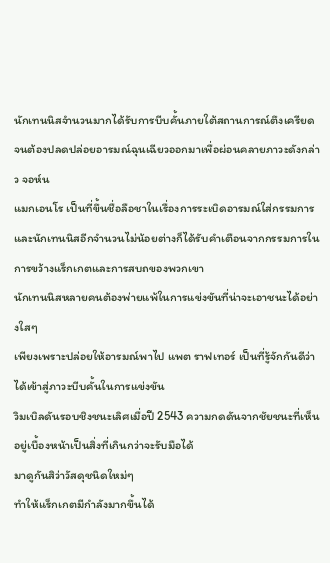นักเทนนิสจำนวนมากได้รับการบีบคั้นภายใต้สถานการณ์ตึงเครียด
จนต้องปลดปล่อยอารมณ์ฉุนเฉียวออกมาเพื่อผ่อนคลายภาวะดังกล่าว จอห์น
แมกเอนโร เป็นที่ขึ้นชื่อลือชาในเรื่องการระเบิดอารมณ์ใส่กรรมการ และนักเทนนิสอีกจำนวนไม่น้อยต่างก็ได้รับคำเตือนจากกรรมการในการขว้างแร็กเกตและการสบถของพวกเขา
นักเทนนิสหลายคนต้องพ่ายแพ้ในการแข่งขันที่น่าจะเอาชนะได้อย่างใสๆ
เพียงเพราะปล่อยให้อารมณ์พาไป แพต ราฟเทอร์ เป็นที่รู้จักกันดีว่าได้เข้าสู่ภาวะบีบคั้นในการแข่งขัน
วิมเบิลดันรอบชิงชนะเลิศเมื่อปี 2543 ความกดดันจากชัยชนะที่เห็นอยู่เบื้องหน้าเป็นสิ่งที่เกินกว่าจะรับมือได้
มาดูกันสิว่าวัสดุชนิดใหม่ๆ
ทำให้แร็กเกตมีกำลังมากขึ้นได้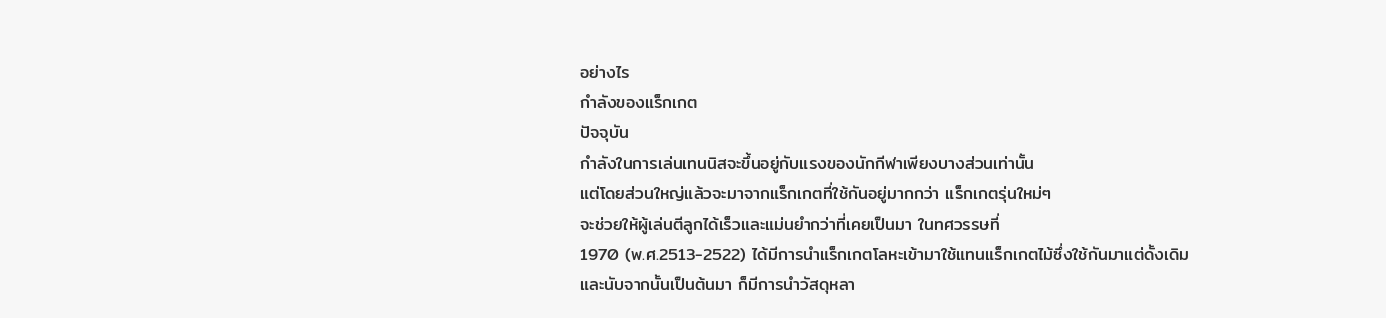อย่างไร
กำลังของแร็กเกต
ปัจจุบัน
กำลังในการเล่นเทนนิสจะขึ้นอยู่กับแรงของนักกีฬาเพียงบางส่วนเท่านั้น
แต่โดยส่วนใหญ่แล้วจะมาจากแร็กเกตที่ใช้กันอยู่มากกว่า แร็กเกตรุ่นใหม่ๆ
จะช่วยให้ผู้เล่นตีลูกได้เร็วและแม่นยำกว่าที่เคยเป็นมา ในทศวรรษที่
1970 (พ.ศ.2513-2522) ได้มีการนำแร็กเกตโลหะเข้ามาใช้แทนแร็กเกตไม้ซึ่งใช้กันมาแต่ดั้งเดิม
และนับจากนั้นเป็นต้นมา ก็มีการนำวัสดุหลา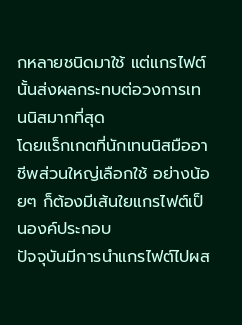กหลายชนิดมาใช้ แต่แกรไฟต์นั้นส่งผลกระทบต่อวงการเทนนิสมากที่สุด
โดยแร็กเกตที่นักเทนนิสมืออาชีพส่วนใหญ่เลือกใช้ อย่างน้อยๆ ก็ต้องมีเส้นใยแกรไฟต์เป็นองค์ประกอบ
ปัจจุบันมีการนำแกรไฟต์ไปผส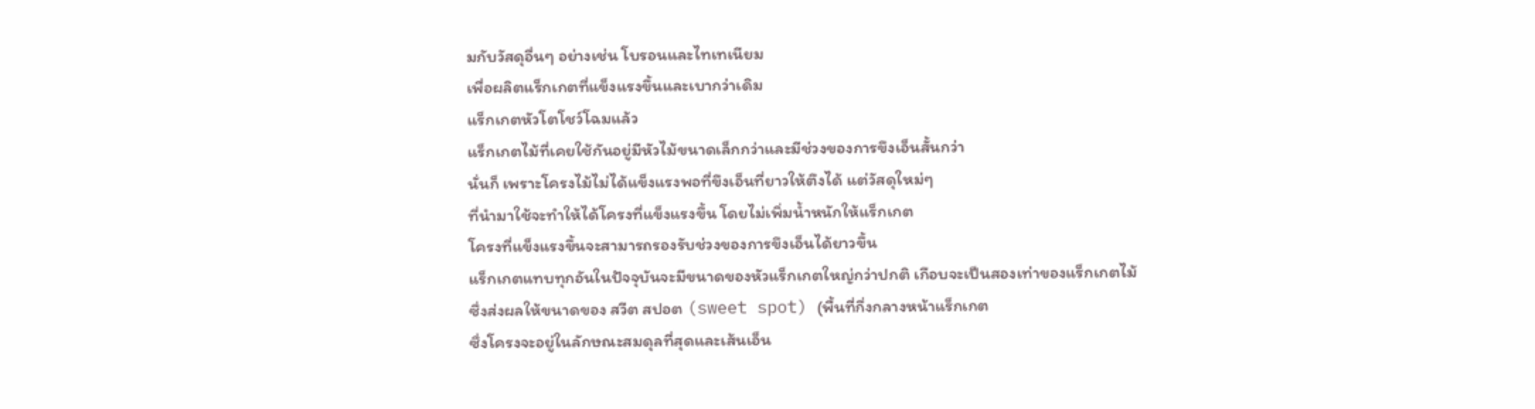มกับวัสดุอื่นๆ อย่างเช่น โบรอนและไทเทเนียม
เพื่อผลิตแร็กเกตที่แข็งแรงขึ้นและเบากว่าเดิม
แร็กเกตหัวโตโชว์โฉมแล้ว
แร็กเกตไม้ที่เคยใช้กันอยู่มีหัวไม้ขนาดเล็กกว่าและมีช่วงของการขึงเอ็นสั้นกว่า
นั่นก็ เพราะโครงไม้ไม่ได้แข็งแรงพอที่ขึงเอ็นที่ยาวให้ตึงได้ แต่วัสดุใหม่ๆ
ที่นำมาใช้จะทำให้ได้โครงที่แข็งแรงขึ้น โดยไม่เพิ่มน้ำหนักให้แร็กเกต
โครงที่แข็งแรงขึ้นจะสามารถรองรับช่วงของการขึงเอ็นได้ยาวขึ้น
แร็กเกตแทบทุกอันในปัจจุบันจะมีขนาดของหัวแร็กเกตใหญ่กว่าปกติ เกือบจะเป็นสองเท่าของแร็กเกตไม้
ซึ่งส่งผลให้ขนาดของ สวีต สปอต (sweet spot) (พื้นที่กึ่งกลางหน้าแร็กเกต
ซึ่งโครงจะอยู่ในลักษณะสมดุลที่สุดและเส้นเอ็น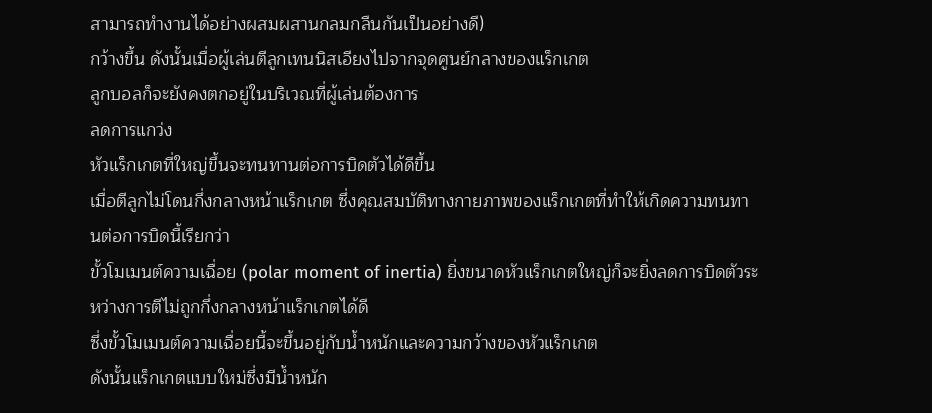สามารถทำงานได้อย่างผสมผสานกลมกลืนกันเป็นอย่างดี)
กว้างขึ้น ดังนั้นเมื่อผู้เล่นตีลูกเทนนิสเอียงไปจากจุดศูนย์กลางของแร็กเกต
ลูกบอลก็จะยังคงตกอยู่ในบริเวณที่ผู้เล่นต้องการ
ลดการแกว่ง
หัวแร็กเกตที่ใหญ่ขึ้นจะทนทานต่อการบิดตัวได้ดีขึ้น
เมื่อตีลูกไม่โดนกึ่งกลางหน้าแร็กเกต ซึ่งคุณสมบัติทางกายภาพของแร็กเกตที่ทำให้เกิดความทนทานต่อการบิดนี้เรียกว่า
ขั้วโมเมนต์ความเฉื่อย (polar moment of inertia) ยิ่งขนาดหัวแร็กเกตใหญ่ก็จะยิ่งลดการบิดตัวระหว่างการตีไม่ถูกกึ่งกลางหน้าแร็กเกตได้ดี
ซึ่งขั้วโมเมนต์ความเฉื่อยนี้จะขึ้นอยู่กับน้ำหนักและความกว้างของหัวแร็กเกต
ดังนั้นแร็กเกตแบบใหม่ซึ่งมีน้ำหนัก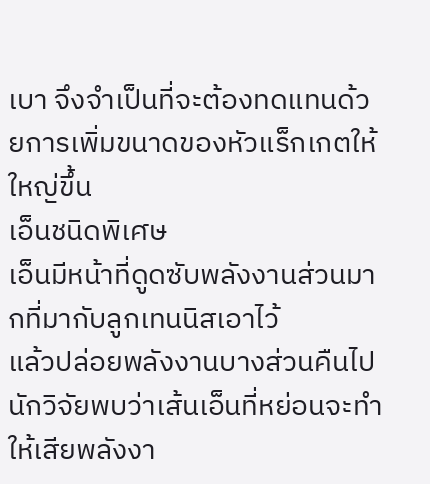เบา จึงจำเป็นที่จะต้องทดแทนด้วยการเพิ่มขนาดของหัวแร็กเกตให้ใหญ่ขึ้น
เอ็นชนิดพิเศษ
เอ็นมีหน้าที่ดูดซับพลังงานส่วนมากที่มากับลูกเทนนิสเอาไว้
แล้วปล่อยพลังงานบางส่วนคืนไป นักวิจัยพบว่าเส้นเอ็นที่หย่อนจะทำให้เสียพลังงา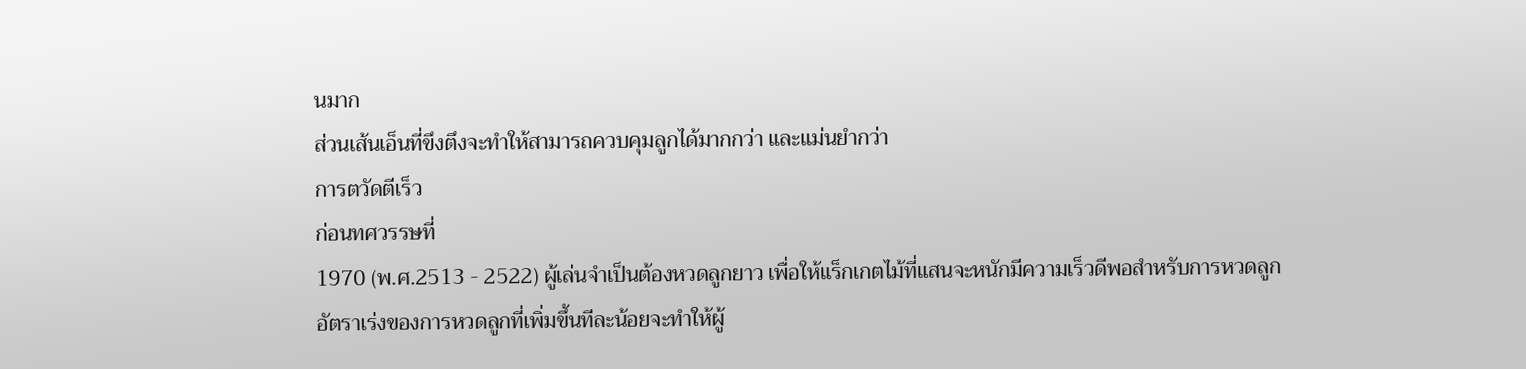นมาก
ส่วนเส้นเอ็นที่ขึงตึงจะทำให้สามารถควบคุมลูกได้มากกว่า และแม่นยำกว่า
การตวัดตีเร็ว
ก่อนทศวรรษที่
1970 (พ.ศ.2513 - 2522) ผู้เล่นจำเป็นต้องหวดลูกยาว เพื่อให้แร็กเกตไม้ที่แสนจะหนักมีความเร็วดีพอสำหรับการหวดลูก
อัตราเร่งของการหวดลูกที่เพิ่มขึ้นทีละน้อยจะทำให้ผู้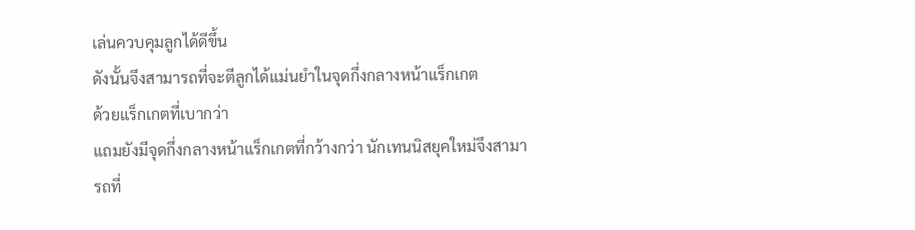เล่นควบคุมลูกได้ดีขึ้น
ดังนั้นจึงสามารถที่จะตีลูกได้แม่นยำในจุดกึ่งกลางหน้าแร็กเกต
ด้วยแร็กเกตที่เบากว่า
แถมยังมีจุดกึ่งกลางหน้าแร็กเกตที่กว้างกว่า นักเทนนิสยุคใหม่จึงสามารถที่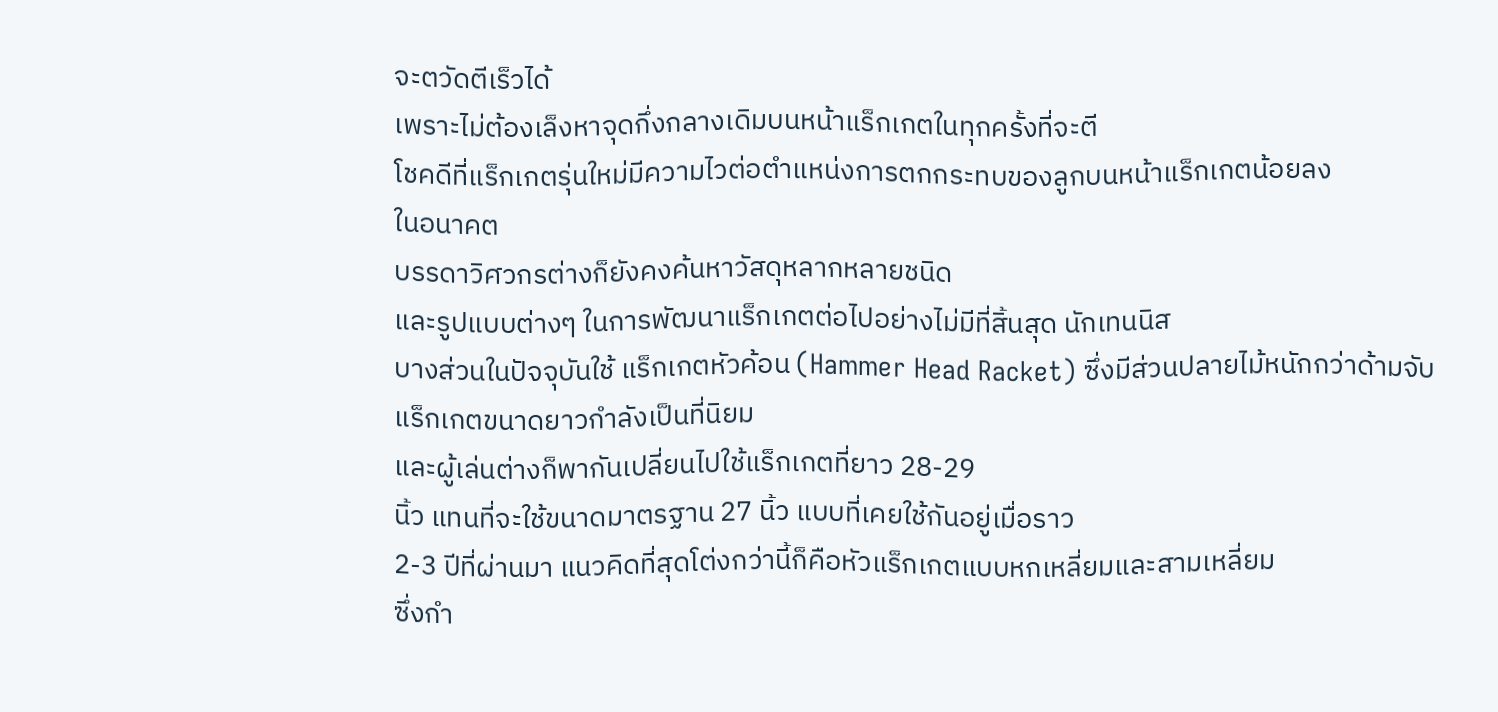จะตวัดตีเร็วได้
เพราะไม่ต้องเล็งหาจุดกึ่งกลางเดิมบนหน้าแร็กเกตในทุกครั้งที่จะตี
โชคดีที่แร็กเกตรุ่นใหม่มีความไวต่อตำแหน่งการตกกระทบของลูกบนหน้าแร็กเกตน้อยลง
ในอนาคต
บรรดาวิศวกรต่างก็ยังคงค้นหาวัสดุหลากหลายชนิด
และรูปแบบต่างๆ ในการพัฒนาแร็กเกตต่อไปอย่างไม่มีที่สิ้นสุด นักเทนนิส
บางส่วนในปัจจุบันใช้ แร็กเกตหัวค้อน (Hammer Head Racket) ซึ่งมีส่วนปลายไม้หนักกว่าด้ามจับ
แร็กเกตขนาดยาวกำลังเป็นที่นิยม
และผู้เล่นต่างก็พากันเปลี่ยนไปใช้แร็กเกตที่ยาว 28-29
นิ้ว แทนที่จะใช้ขนาดมาตรฐาน 27 นิ้ว แบบที่เคยใช้กันอยู่เมื่อราว
2-3 ปีที่ผ่านมา แนวคิดที่สุดโต่งกว่านี้ก็คือหัวแร็กเกตแบบหกเหลี่ยมและสามเหลี่ยม
ซึ่งกำ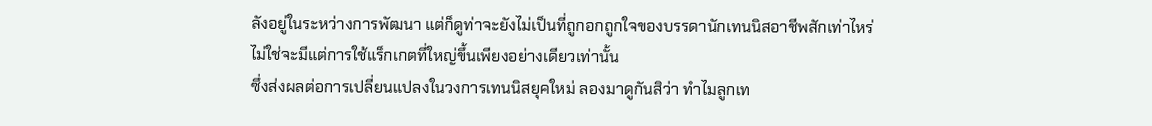ลังอยู่ในระหว่างการพัฒนา แต่ก็ดูท่าจะยังไม่เป็นที่ถูกอกถูกใจของบรรดานักเทนนิสอาชีพสักเท่าไหร่
ไม่ใช่จะมีแต่การใช้แร็กเกตที่ใหญ่ขึ้นเพียงอย่างเดียวเท่านั้น
ซึ่งส่งผลต่อการเปลี่ยนแปลงในวงการเทนนิสยุคใหม่ ลองมาดูกันสิว่า ทำไมลูกเท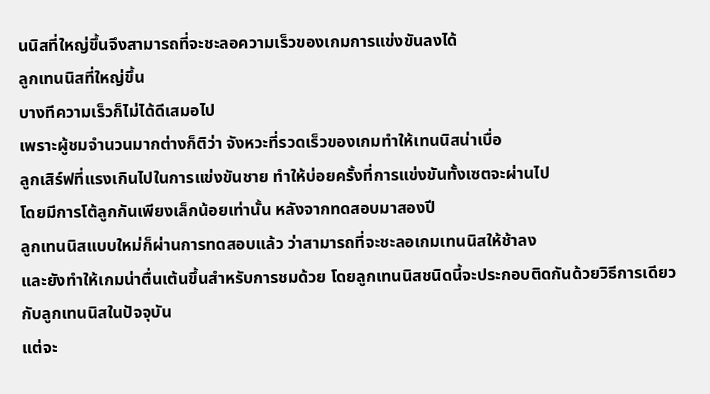นนิสที่ใหญ่ขึ้นจึงสามารถที่จะชะลอความเร็วของเกมการแข่งขันลงได้
ลูกเทนนิสที่ใหญ่ขึ้น
บางทีความเร็วก็ไม่ได้ดีเสมอไป
เพราะผู้ชมจำนวนมากต่างก็ติว่า จังหวะที่รวดเร็วของเกมทำให้เทนนิสน่าเบื่อ
ลูกเสิร์ฟที่แรงเกินไปในการแข่งขันชาย ทำให้บ่อยครั้งที่การแข่งขันทั้งเซตจะผ่านไป
โดยมีการโต้ลูกกันเพียงเล็กน้อยเท่านั้น หลังจากทดสอบมาสองปี
ลูกเทนนิสแบบใหม่ก็ผ่านการทดสอบแล้ว ว่าสามารถที่จะชะลอเกมเทนนิสให้ช้าลง
และยังทำให้เกมน่าตื่นเต้นขึ้นสำหรับการชมด้วย โดยลูกเทนนิสชนิดนี้จะประกอบติดกันด้วยวิธีการเดียวกับลูกเทนนิสในปัจจุบัน
แต่จะ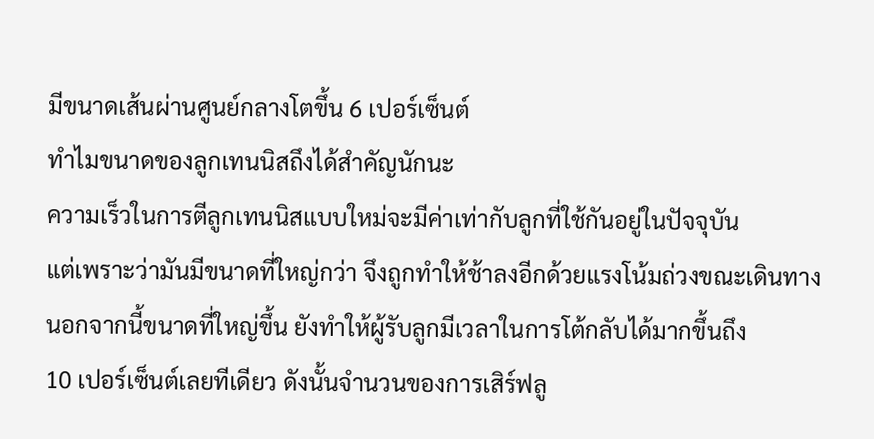มีขนาดเส้นผ่านศูนย์กลางโตขึ้น 6 เปอร์เซ็นต์
ทำไมขนาดของลูกเทนนิสถึงได้สำคัญนักนะ
ความเร็วในการตีลูกเทนนิสแบบใหม่จะมีค่าเท่ากับลูกที่ใช้กันอยู่ในปัจจุบัน
แต่เพราะว่ามันมีขนาดที่ใหญ่กว่า จึงถูกทำให้ช้าลงอีกด้วยแรงโน้มถ่วงขณะเดินทาง
นอกจากนี้ขนาดที่ใหญ่ขึ้น ยังทำให้ผู้รับลูกมีเวลาในการโต้กลับได้มากขึ้นถึง
10 เปอร์เซ็นต์เลยทีเดียว ดังนั้นจำนวนของการเสิร์ฟลู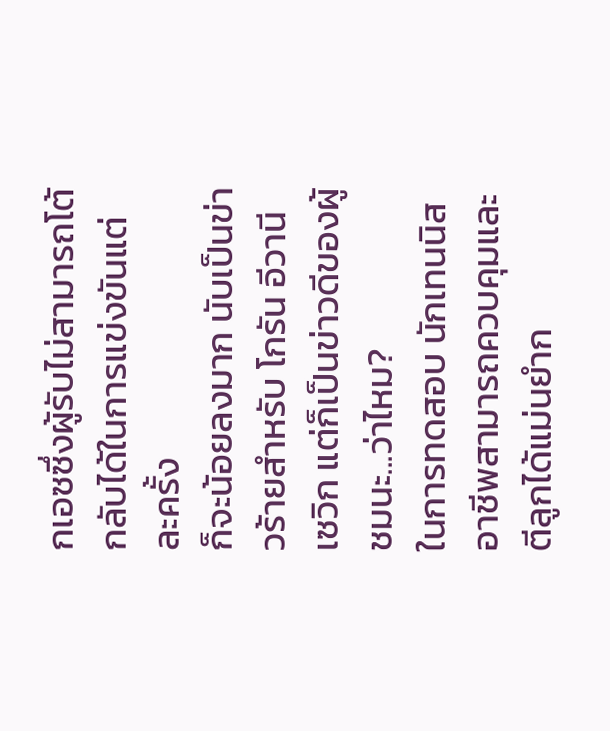กเอซซึ่งผู้รับไม่สามารถโต้กลับได้ในการแข่งขันแต่ละครั้ง
ก็จะน้อยลงมาก นับเป็นข่าวร้ายสำหรับ โกรัน อีวานีเซวิก แต่ก็เป็นข่าวดีของผู้ชมนะ...ว่าไหม?
ในการทดสอบ นักเทนนิสอาชีพสามารถควบคุมและตีลูกได้แม่นยำก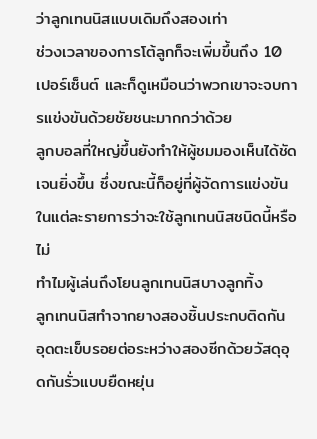ว่าลูกเทนนิสแบบเดิมถึงสองเท่า
ช่วงเวลาของการโต้ลูกก็จะเพิ่มขึ้นถึง 10 เปอร์เซ็นต์ และก็ดูเหมือนว่าพวกเขาจะจบการแข่งขันด้วยชัยชนะมากกว่าด้วย
ลูกบอลที่ใหญ่ขึ้นยังทำให้ผู้ชมมองเห็นได้ชัดเจนยิ่งขึ้น ซึ่งขณะนี้ก็อยู่ที่ผู้จัดการแข่งขันในแต่ละรายการว่าจะใช้ลูกเทนนิสชนิดนี้หรือไม่
ทำไมผู้เล่นถึงโยนลูกเทนนิสบางลูกทิ้ง
ลูกเทนนิสทำจากยางสองชิ้นประกบติดกัน
อุดตะเข็บรอยต่อระหว่างสองซีกด้วยวัสดุอุดกันรั่วแบบยืดหยุ่น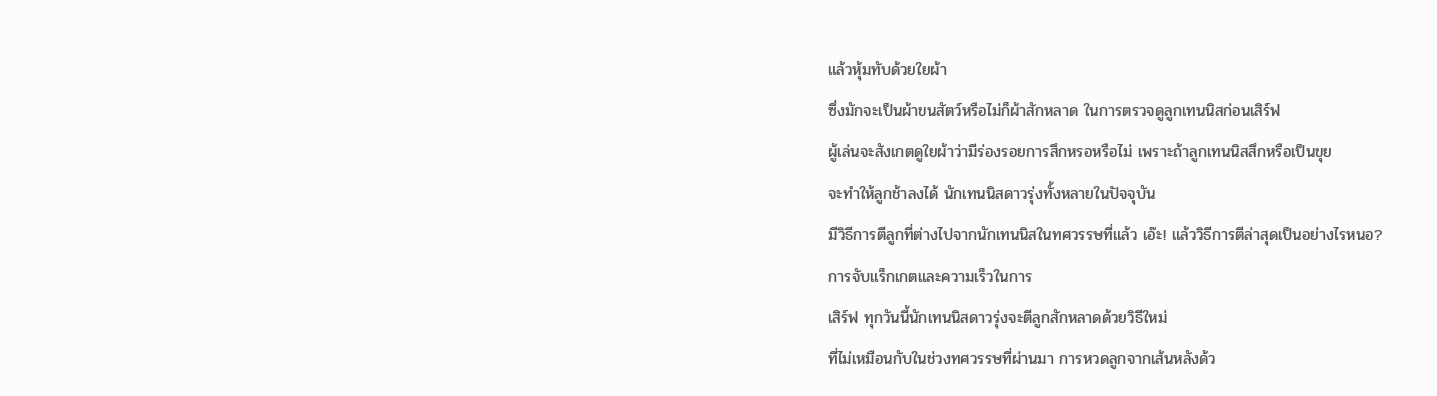แล้วหุ้มทับด้วยใยผ้า
ซึ่งมักจะเป็นผ้าขนสัตว์หรือไม่ก็ผ้าสักหลาด ในการตรวจดูลูกเทนนิสก่อนเสิร์ฟ
ผู้เล่นจะสังเกตดูใยผ้าว่ามีร่องรอยการสึกหรอหรือไม่ เพราะถ้าลูกเทนนิสสึกหรือเป็นขุย
จะทำให้ลูกช้าลงได้ นักเทนนิสดาวรุ่งทั้งหลายในปัจจุบัน
มีวิธีการตีลูกที่ต่างไปจากนักเทนนิสในทศวรรษที่แล้ว เอ๊ะ! แล้ววิธีการตีล่าสุดเป็นอย่างไรหนอ?
การจับแร็กเกตและความเร็วในการ
เสิร์ฟ ทุกวันนี้นักเทนนิสดาวรุ่งจะตีลูกสักหลาดด้วยวิธีใหม่
ที่ไม่เหมือนกับในช่วงทศวรรษที่ผ่านมา การหวดลูกจากเส้นหลังด้ว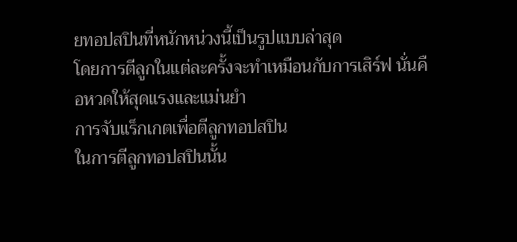ยทอปสปินที่หนักหน่วงนี้เป็นรูปแบบล่าสุด
โดยการตีลูกในแต่ละครั้งจะทำเหมือนกับการเสิร์ฟ นั่นคือหวดให้สุดแรงและแม่นยำ
การจับแร็กเกตเพื่อตีลูกทอปสปิน
ในการตีลูกทอปสปินนั้น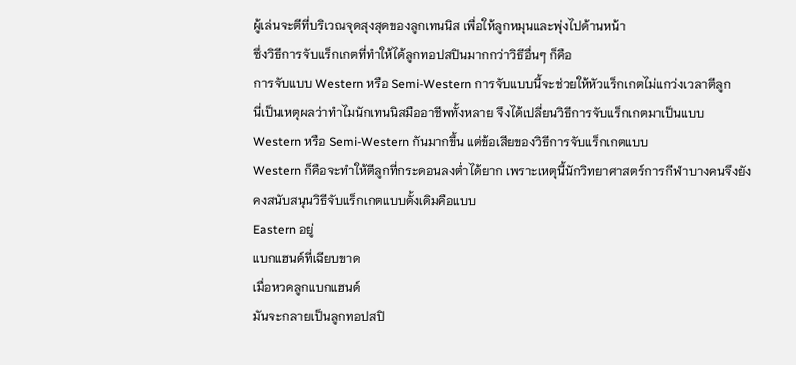ผู้เล่นจะตีที่บริเวณจุดสุงสุดของลูกเทนนิส เพื่อให้ลูกหมุนและพุ่งไปด้านหน้า
ซึ่งวิธีการจับแร็กเกตที่ทำให้ได้ลูกทอปสปินมากกว่าวิธีอื่นๆ ก็คือ
การจับแบบ Western หรือ Semi-Western การจับแบบนี้จะช่วยให้หัวแร็กเกตไม่แกว่งเวลาตีลูก
นี่เป็นเหตุผลว่าทำไมนักเทนนิสมืออาชีพทั้งหลาย จึงได้เปลี่ยนวิธีการจับแร็กเกตมาเป็นแบบ
Western หรือ Semi-Western กันมากขึ้น แต่ข้อเสียของวิธีการจับแร็กเกตแบบ
Western ก็คือจะทำให้ตีลูกที่กระดอนลงต่ำได้ยาก เพราะเหตุนี้นักวิทยาศาสตร์การกีฬาบางคนจึงยังคงสนับสนุนวิธีจับแร็กเกตแบบดั้งเดิมคือแบบ
Eastern อยู่
แบกแฮนด์ที่เฉียบขาด
เมื่อหวดลูกแบกแฮนด์
มันจะกลายเป็นลูกทอปสปิ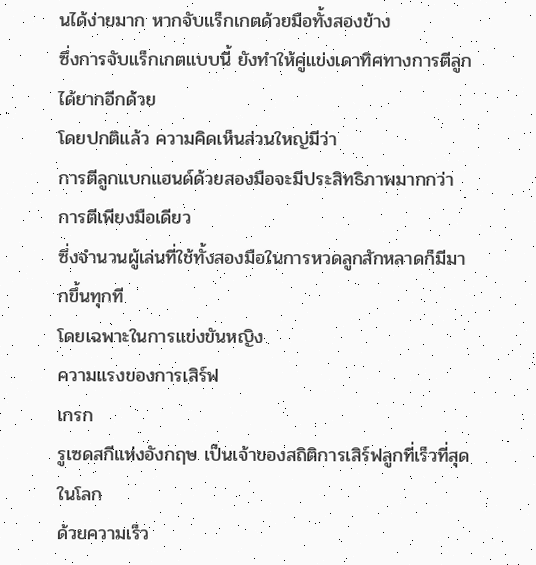นได้ง่ายมาก หากจับแร็กเกตด้วยมือทั้งสองข้าง
ซึ่งการจับแร็กเกตแบบนี้ ยังทำให้คู่แข่งเดาทิศทางการตีลูกได้ยากอีกด้วย
โดยปกติแล้ว ความคิดเห็นส่วนใหญ่มีว่า
การตีลูกแบกแฮนด์ด้วยสองมือจะมีประสิทธิภาพมากกว่าการตีเพียงมือเดียว
ซึ่งจำนวนผู้เล่นที่ใช้ทั้งสองมือในการหวดลูกสักหลาดก็มีมากขึ้นทุกที
โดยเฉพาะในการแข่งขันหญิง
ความแรงของการเสิร์ฟ
เกรก
รูเซดสกีแห่งอังกฤษ เป็นเจ้าของสถิติการเสิร์ฟลูกที่เร็วที่สุดในโลก
ด้วยความเร็ว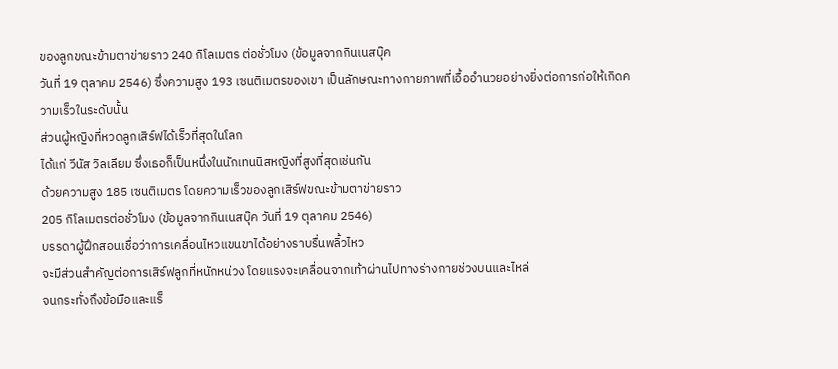ของลูกขณะข้ามตาข่ายราว 240 กิโลเมตร ต่อชั่วโมง (ข้อมูลจากกินเนสบุ๊ค
วันที่ 19 ตุลาคม 2546) ซึ่งความสูง 193 เซนติเมตรของเขา เป็นลักษณะทางกายภาพที่เอื้ออำนวยอย่างยิ่งต่อการก่อให้เกิดความเร็วในระดับนั้น
ส่วนผู้หญิงที่หวดลูกเสิร์ฟได้เร็วที่สุดในโลก
ได้แก่ วีนัส วิลเลียม ซึ่งเธอก็เป็นหนึ่งในนักเทนนิสหญิงที่สูงที่สุดเช่นกัน
ด้วยความสูง 185 เซนติเมตร โดยความเร็วของลูกเสิร์ฟขณะข้ามตาข่ายราว
205 กิโลเมตรต่อชั่วโมง (ข้อมูลจากกินเนสบุ๊ค วันที่ 19 ตุลาคม 2546)
บรรดาผู้ฝึกสอนเชื่อว่าการเคลื่อนไหวแขนขาได้อย่างราบรื่นพลิ้วไหว
จะมีส่วนสำคัญต่อการเสิร์ฟลูกที่หนักหน่วง โดยแรงจะเคลื่อนจากเท้าผ่านไปทางร่างกายช่วงบนและไหล่
จนกระทั่งถึงข้อมือและแร็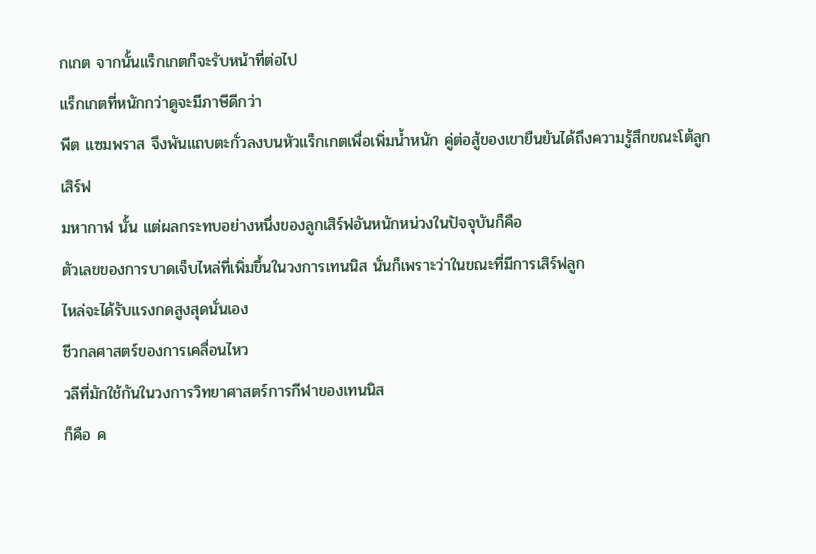กเกต จากนั้นแร็กเกตก็จะรับหน้าที่ต่อไป
แร็กเกตที่หนักกว่าดูจะมีภาษีดีกว่า
พีต แซมพราส จึงพันแถบตะกั่วลงบนหัวแร็กเกตเพื่อเพิ่มน้ำหนัก คู่ต่อสู้ของเขายืนยันได้ถึงความรู้สึกขณะโต้ลูกเสิร์ฟ
มหากาฬ นั้น แต่ผลกระทบอย่างหนึ่งของลูกเสิร์ฟอันหนักหน่วงในปัจจุบันก็คือ
ตัวเลขของการบาดเจ็บไหล่ที่เพิ่มขึ้นในวงการเทนนิส นั่นก็เพราะว่าในขณะที่มีการเสิร์ฟลูก
ไหล่จะได้รับแรงกดสูงสุดนั่นเอง
ชีวกลศาสตร์ของการเคลื่อนไหว
วลีที่มักใช้กันในวงการวิทยาศาสตร์การกีฬาของเทนนิส
ก็คือ ค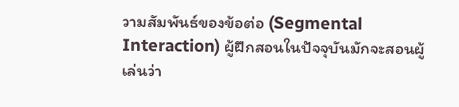วามสัมพันธ์ของข้อต่อ (Segmental Interaction) ผู้ฝึกสอนในปัจจุบันมักจะสอนผู้เล่นว่า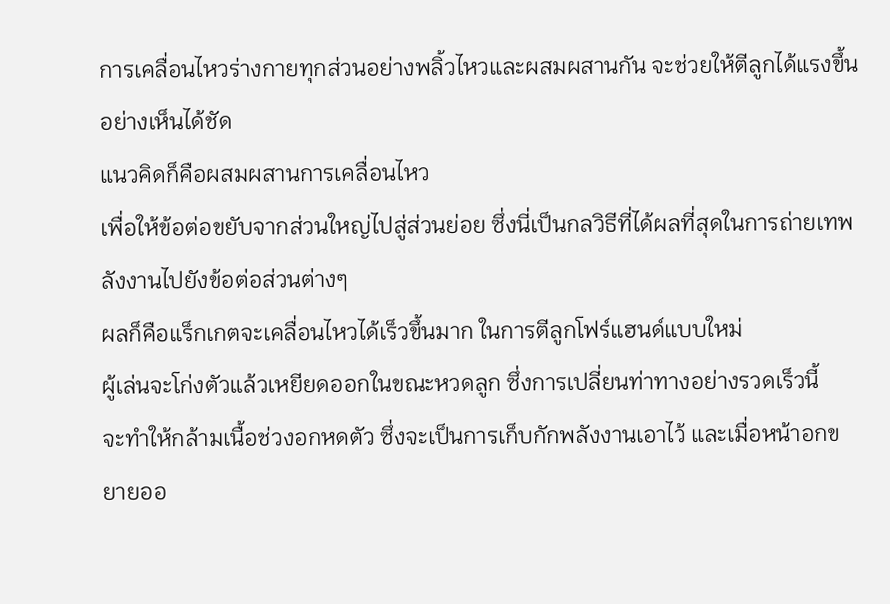การเคลื่อนไหวร่างกายทุกส่วนอย่างพลิ้วไหวและผสมผสานกัน จะช่วยให้ตีลูกได้แรงขึ้นอย่างเห็นได้ชัด
แนวคิดก็คือผสมผสานการเคลื่อนไหว
เพื่อให้ข้อต่อขยับจากส่วนใหญ่ไปสู่ส่วนย่อย ซึ่งนี่เป็นกลวิธีที่ได้ผลที่สุดในการถ่ายเทพลังงานไปยังข้อต่อส่วนต่างๆ
ผลก็คือแร็กเกตจะเคลื่อนไหวได้เร็วขึ้นมาก ในการตีลูกโฟร์แฮนด์แบบใหม่
ผู้เล่นจะโก่งตัวแล้วเหยียดออกในขณะหวดลูก ซึ่งการเปลี่ยนท่าทางอย่างรวดเร็วนี้
จะทำให้กล้ามเนื้อช่วงอกหดตัว ซึ่งจะเป็นการเก็บกักพลังงานเอาไว้ และเมื่อหน้าอกขยายออ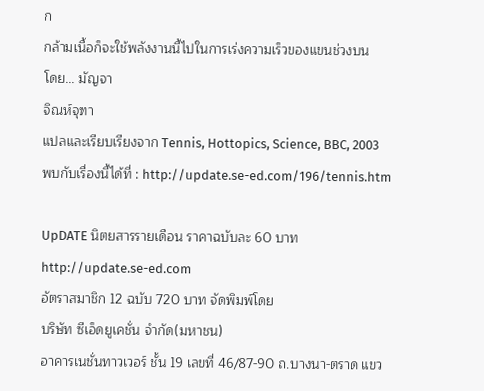ก
กล้ามเนื้อก็จะใช้พลังงานนี้ไปในการเร่งความเร็วของแขนช่วงบน
โดย... มัญจา
จิณห์จุฑา
แปลและเรียบเรียงจาก Tennis, Hottopics, Science, BBC, 2003
พบกับเรื่องนี้ได้ที่ : http://update.se-ed.com/196/tennis.htm

UpDATE นิตยสารรายเดือน ราคาฉบับละ 60 บาท
http://update.se-ed.com
อัตราสมาชิก 12 ฉบับ 720 บาท จัดพิมพ์โดย
บริษัท ซีเอ็ดยูเคชั่น จำกัด(มหาชน)
อาคารเนชั่นทาวเวอร์ ชั้น 19 เลขที่ 46/87-90 ถ.บางนา-ตราด แขว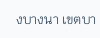งบางนา เขตบา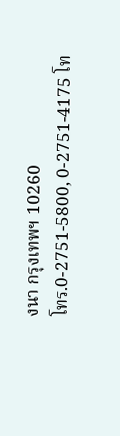งนา กรุงเทพฯ 10260
โทร.0-2751-5800, 0-2751-4175 โท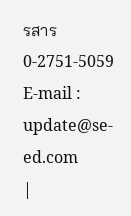รสาร 0-2751-5059
E-mail : update@se-ed.com
|